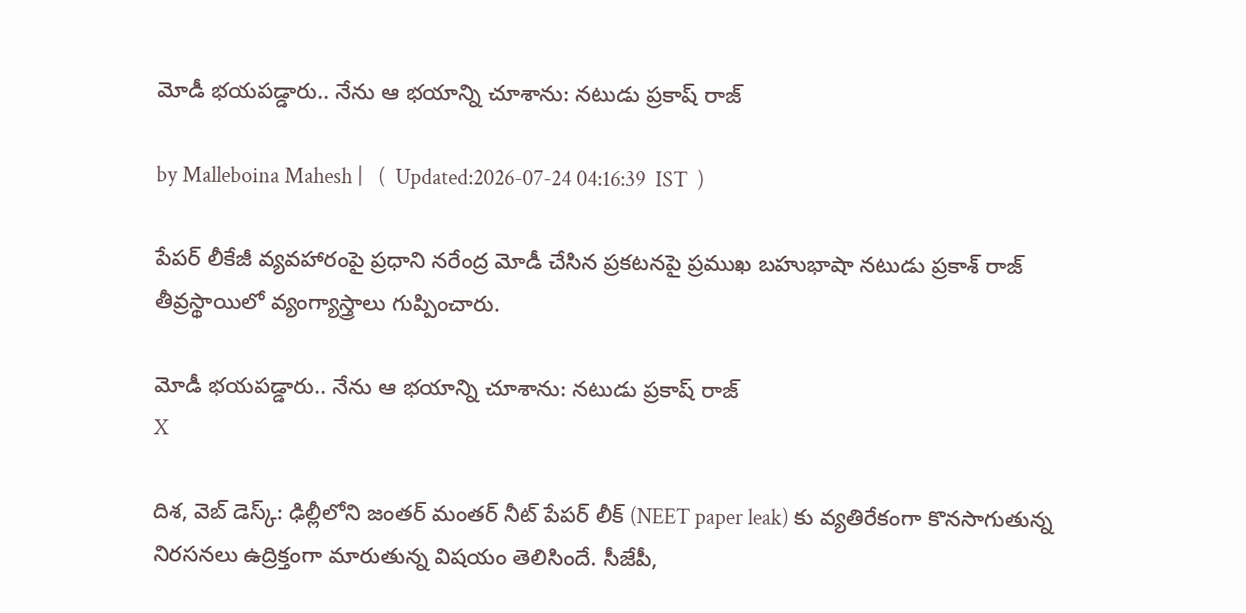మోడీ భయపడ్డారు.. నేను ఆ భయాన్ని చూశాను: నటుడు ప్రకాష్ రాజ్

by Malleboina Mahesh |   (  Updated:2026-07-24 04:16:39  IST  )

పేపర్ లీకేజీ వ్యవహారంపై ప్రధాని నరేంద్ర మోడీ చేసిన ప్రకటనపై ప్రముఖ బహుభాషా నటుడు ప్రకాశ్ రాజ్ తీవ్రస్థాయిలో వ్యంగ్యాస్త్రాలు గుప్పించారు.

మోడీ భయపడ్డారు.. నేను ఆ భయాన్ని చూశాను: నటుడు ప్రకాష్ రాజ్
X

దిశ, వెబ్ డెస్క్: ఢిల్లీలోని జంతర్ మంతర్ నీట్ పేపర్ లీక్ (NEET paper leak) కు వ్యతిరేకంగా కొనసాగుతున్న నిరసనలు ఉద్రిక్తంగా మారుతున్న విషయం తెలిసిందే. సీజేపీ,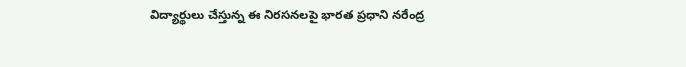విద్యార్థులు చేస్తున్న ఈ నిరసనలపై భారత ప్రధాని నరేంద్ర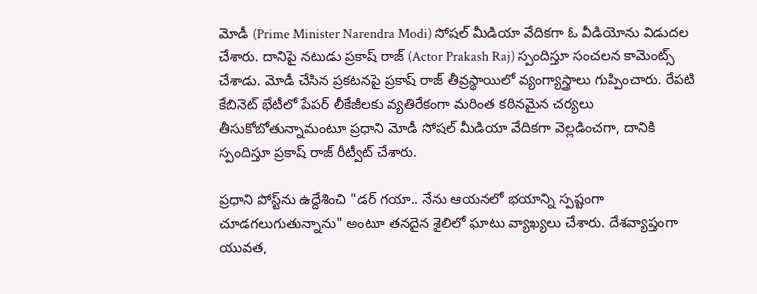మోడీ (Prime Minister Narendra Modi) సోషల్ మీడియా వేదికగా ఓ వీడియోను విడుదల చేశారు. దానిపై నటుడు ప్రకాష్ రాజ్ (Actor Prakash Raj) స్పందిస్తూ సంచలన కామెంట్స్ చేశాడు. మోడీ చేసిన ప్రకటనపై ప్రకాష్ రాజ్ తీవ్రస్థాయిలో వ్యంగ్యాస్త్రాలు గుప్పించారు. రేపటి కేబినెట్ భేటీలో పేపర్ లీకేజీలకు వ్యతిరేకంగా మరింత కఠినమైన చర్యలు తీసుకోబోతున్నామంటూ ప్రధాని మోడీ సోషల్ మీడియా వేదికగా వెల్లడించగా, దానికి స్పందిస్తూ ప్రకాష్ రాజ్ రీట్వీట్ చేశారు.

ప్రధాని పోస్ట్‌ను ఉద్దేశించి "డర్ గయా.. నేను ఆయనలో భయాన్ని స్పష్టంగా చూడగలుగుతున్నాను" అంటూ తనదైన శైలిలో ఘాటు వ్యాఖ్యలు చేశారు. దేశవ్యాప్తంగా యువత,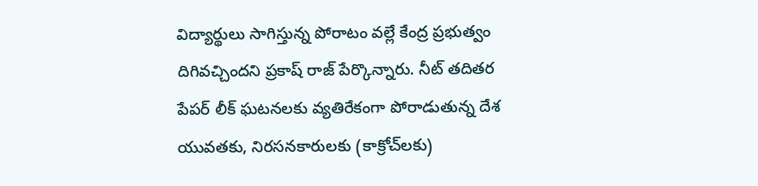విద్యార్థులు సాగిస్తున్న పోరాటం వల్లే కేంద్ర ప్రభుత్వం దిగివచ్చిందని ప్రకాష్ రాజ్ పేర్కొన్నారు. నీట్ తదితర పేపర్ లీక్ ఘటనలకు వ్యతిరేకంగా పోరాడుతున్న దేశ యువతకు, నిరసనకారులకు (కాక్రోచ్‌లకు)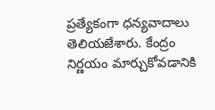ప్రత్యేకంగా ధన్యవాదాలు తెలియజేశారు. కేంద్రం నిర్ణయం మార్చుకోవడానికి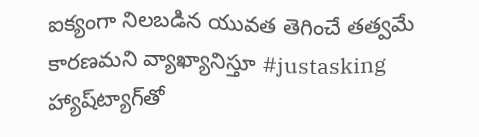ఐక్యంగా నిలబడిన యువత తెగించే తత్వమే కారణమని వ్యాఖ్యానిస్తూ #justasking హ్యాష్‌ట్యాగ్‌తో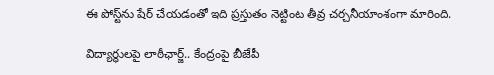ఈ పోస్ట్‌ను షేర్ చేయడంతో ఇది ప్రస్తుతం నెట్టింట తీవ్ర చర్చనీయాంశంగా మారింది.

విద్యార్ధులపై లాఠీఛార్జ్.. కేంద్రంపై బీజేపీ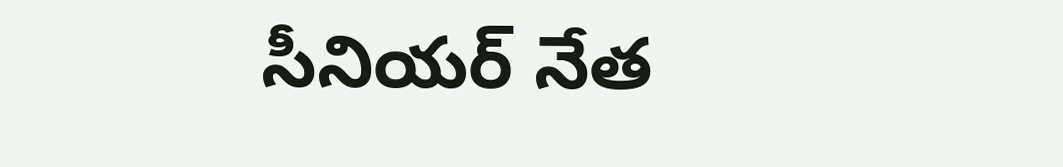సీనియర్ నేత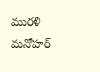మురళి మనోహర్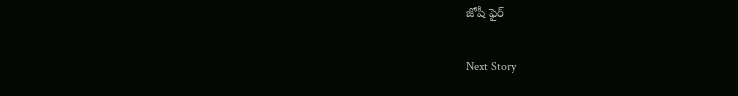జోషీ ఫైర్

Next Story